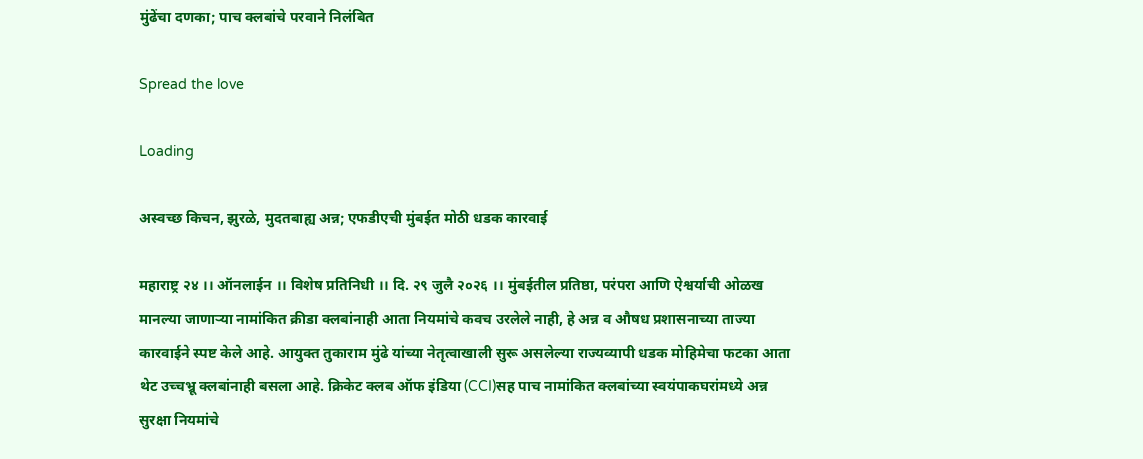मुंढेंचा दणका; पाच क्लबांचे परवाने निलंबित

Spread the love

Loading

अस्वच्छ किचन, झुरळे, मुदतबाह्य अन्न; एफडीएची मुंबईत मोठी धडक कारवाई

महाराष्ट्र २४ ।। ऑनलाईन ।। विशेष प्रतिनिधी ।। दि. २९ जुलै २०२६ ।। मुंबईतील प्रतिष्ठा, परंपरा आणि ऐश्वर्याची ओळख मानल्या जाणाऱ्या नामांकित क्रीडा क्लबांनाही आता नियमांचे कवच उरलेले नाही, हे अन्न व औषध प्रशासनाच्या ताज्या कारवाईने स्पष्ट केले आहे. आयुक्त तुकाराम मुंढे यांच्या नेतृत्वाखाली सुरू असलेल्या राज्यव्यापी धडक मोहिमेचा फटका आता थेट उच्चभ्रू क्लबांनाही बसला आहे. क्रिकेट क्लब ऑफ इंडिया (CCI)सह पाच नामांकित क्लबांच्या स्वयंपाकघरांमध्ये अन्न सुरक्षा नियमांचे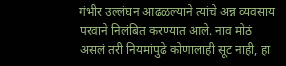गंभीर उल्लंघन आढळल्याने त्यांचे अन्न व्यवसाय परवाने निलंबित करण्यात आले. नाव मोठं असलं तरी नियमांपुढे कोणालाही सूट नाही, हा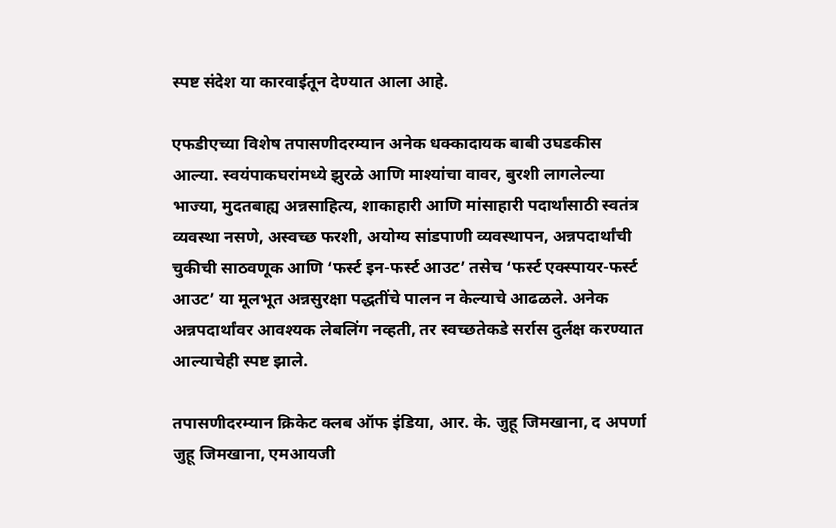स्पष्ट संदेश या कारवाईतून देण्यात आला आहे.

एफडीएच्या विशेष तपासणीदरम्यान अनेक धक्कादायक बाबी उघडकीस आल्या. स्वयंपाकघरांमध्ये झुरळे आणि माश्यांचा वावर, बुरशी लागलेल्या भाज्या, मुदतबाह्य अन्नसाहित्य, शाकाहारी आणि मांसाहारी पदार्थांसाठी स्वतंत्र व्यवस्था नसणे, अस्वच्छ फरशी, अयोग्य सांडपाणी व्यवस्थापन, अन्नपदार्थांची चुकीची साठवणूक आणि ‘फर्स्ट इन-फर्स्ट आउट’ तसेच ‘फर्स्ट एक्स्पायर-फर्स्ट आउट’ या मूलभूत अन्नसुरक्षा पद्धतींचे पालन न केल्याचे आढळले. अनेक अन्नपदार्थांवर आवश्यक लेबलिंग नव्हती, तर स्वच्छतेकडे सर्रास दुर्लक्ष करण्यात आल्याचेही स्पष्ट झाले.

तपासणीदरम्यान क्रिकेट क्लब ऑफ इंडिया, आर. के. जुहू जिमखाना, द अपर्णा जुहू जिमखाना, एमआयजी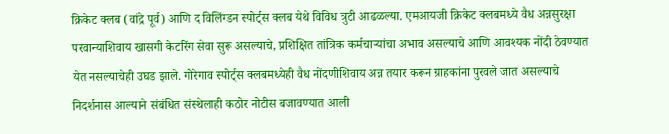क्रिकेट क्लब (वांद्रे पूर्व) आणि द विलिंग्डन स्पोर्ट्स क्लब येथे विविध त्रुटी आढळल्या. एमआयजी क्रिकेट क्लबमध्ये वैध अन्नसुरक्षा परवान्याशिवाय खासगी केटरिंग सेवा सुरू असल्याचे, प्रशिक्षित तांत्रिक कर्मचाऱ्यांचा अभाव असल्याचे आणि आवश्यक नोंदी ठेवण्यात येत नसल्याचेही उघड झाले. गोरेगाव स्पोर्ट्स क्लबमध्येही वैध नोंदणीशिवाय अन्न तयार करून ग्राहकांना पुरवले जात असल्याचे निदर्शनास आल्याने संबंधित संस्थेलाही कठोर नोटीस बजावण्यात आली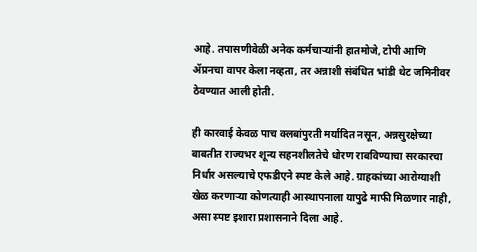आहे. तपासणीवेळी अनेक कर्मचाऱ्यांनी हातमोजे, टोपी आणि ॲप्रनचा वापर केला नव्हता, तर अन्नाशी संबंधित भांडी थेट जमिनीवर ठेवण्यात आली होती.

ही कारवाई केवळ पाच क्लबांपुरती मर्यादित नसून, अन्नसुरक्षेच्या बाबतीत राज्यभर शून्य सहनशीलतेचे धोरण राबविण्याचा सरकारचा निर्धार असल्याचे एफडीएने स्पष्ट केले आहे. ग्राहकांच्या आरोग्याशी खेळ करणाऱ्या कोणत्याही आस्थापनाला यापुढे माफी मिळणार नाही, असा स्पष्ट इशारा प्रशासनाने दिला आहे.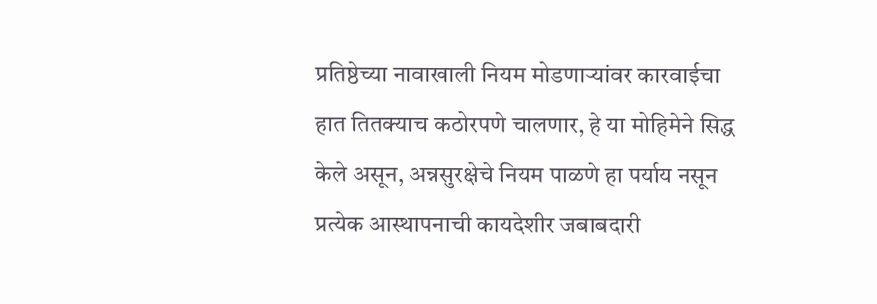प्रतिष्ठेच्या नावाखाली नियम मोडणाऱ्यांवर कारवाईचा हात तितक्याच कठोरपणे चालणार, हे या मोहिमेने सिद्ध केले असून, अन्नसुरक्षेचे नियम पाळणे हा पर्याय नसून प्रत्येक आस्थापनाची कायदेशीर जबाबदारी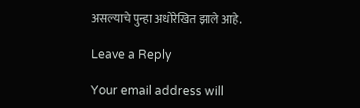असल्याचे पुन्हा अधोरेखित झाले आहे.

Leave a Reply

Your email address will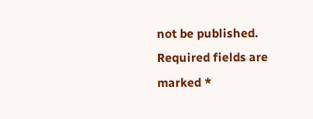not be published. Required fields are marked *